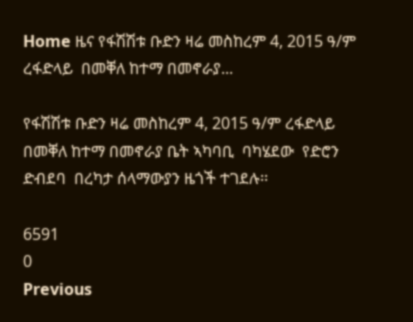Home ዜና የፋሽሽቱ ቡድን ዛሬ መስከረም 4, 2015 ዓ/ም ረፋድላይ  በመቐለ ከተማ በመኖራያ...

የፋሽሽቱ ቡድን ዛሬ መስከረም 4, 2015 ዓ/ም ረፋድላይ  በመቐለ ከተማ በመኖራያ ቤት ኣካባቢ  ባካሄደው  የድሮን ድብደባ  በረካታ ሰላማውያን ዜጎች ተገደሉ፡፡

6591
0
Previous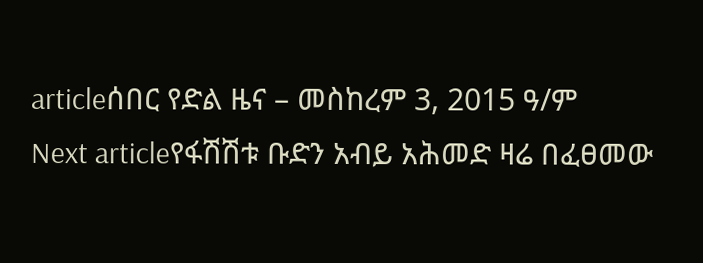articleሰበር የድል ዜና – መስከረም 3, 2015 ዓ/ም
Next articleየፋሽሽቱ ቡድን አብይ አሕመድ ዛሬ በፈፀመው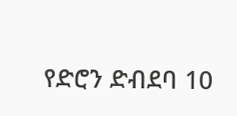የድሮን ድብደባ 10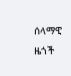ሰላማዊ ዜጎች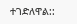ተገድለዋል::